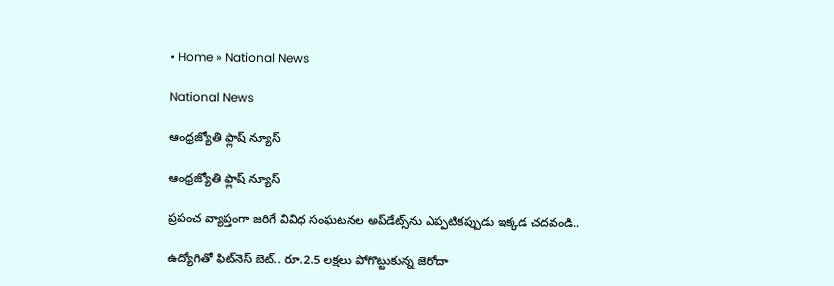• Home » National News

National News

ఆంధ్రజ్యోతి ఫ్లాష్ న్యూస్

ఆంధ్రజ్యోతి ఫ్లాష్ న్యూస్

ప్రపంచ వ్యాప్తంగా జరిగే వివిధ సంఘటనల అప్‌డేట్స్‌ను ఎప్పటికప్పుడు ఇక్కడ చదవండి..

ఉద్యోగితో ఫిట్‌నెస్ బెట్.. రూ.2.5 లక్షలు పోగొట్టుకున్న జెరోదా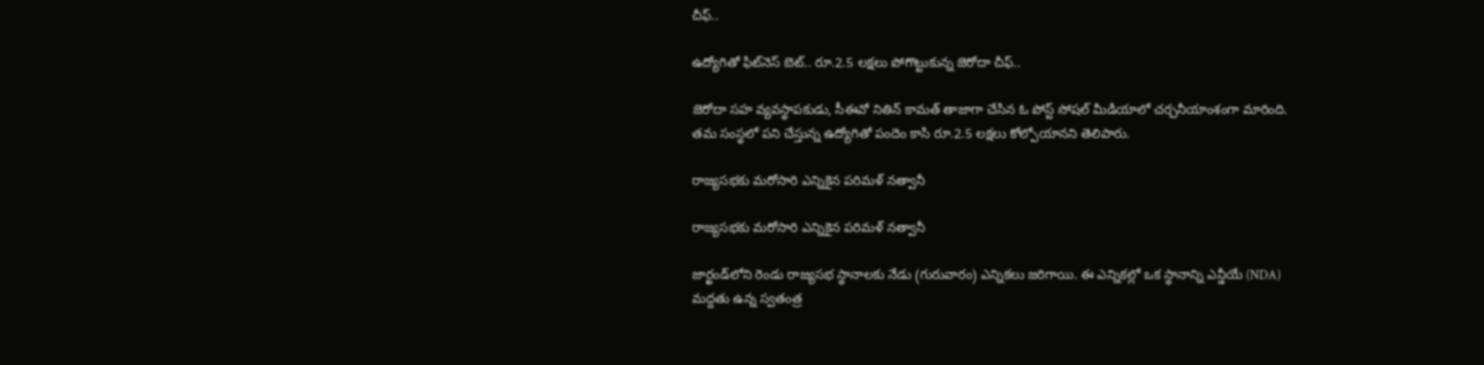చీఫ్..

ఉద్యోగితో ఫిట్‌నెస్ బెట్.. రూ.2.5 లక్షలు పోగొట్టుకున్న జెరోదా చీఫ్..

జెరోదా సహ వ్యవస్థాపకుడు, సీఈవో నితిన్ కామత్ తాజాగా చేసిన ఓ పోస్ట్ సోషల్ మీడియాలో చర్చనీయాంశంగా మారింది. తమ సంస్థలో పని చేస్తున్న ఉద్యోగితో పందెం కాసి రూ.2.5 లక్షలు కోల్పోయానని తెలిపారు.

రాజ్యసభకు మరోసారి ఎన్నికైన పరిమళ్ నత్వానీ

రాజ్యసభకు మరోసారి ఎన్నికైన పరిమళ్ నత్వానీ

జార్ఖండ్‌లోని రెండు రాజ్యసభ స్థానాలకు నేడు (గురువారం) ఎన్నికలు జరిగాయి. ఈ ఎన్నికల్లో ఒక స్థానాన్ని ఎన్డీయే (NDA) మద్దతు ఉన్న స్వతంత్ర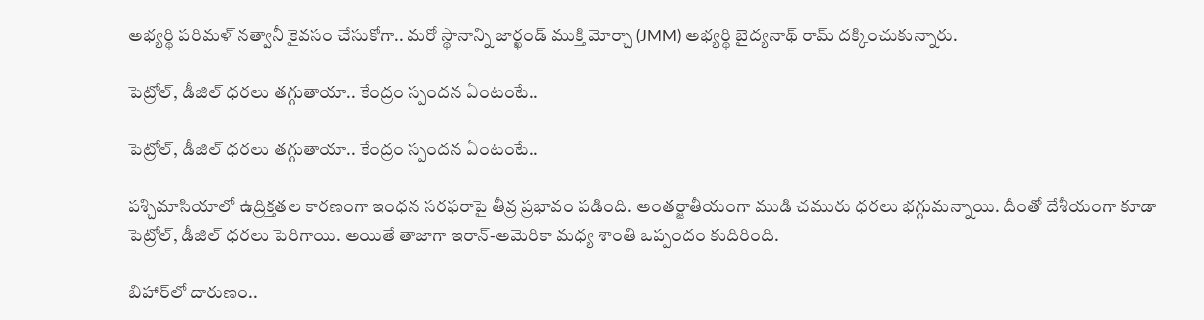అభ్యర్థి పరిమళ్ నత్వానీ కైవసం చేసుకోగా.. మరో స్థానాన్ని జార్ఖండ్ ముక్తి మోర్చా (JMM) అభ్యర్థి బైద్యనాథ్ రామ్ దక్కించుకున్నారు.

పెట్రోల్, డీజిల్ ధరలు తగ్గుతాయా.. కేంద్రం స్పందన ఏంటంటే..

పెట్రోల్, డీజిల్ ధరలు తగ్గుతాయా.. కేంద్రం స్పందన ఏంటంటే..

పశ్చిమాసియాలో ఉద్రిక్తతల కారణంగా ఇంధన సరఫరాపై తీవ్ర ప్రభావం పడింది. అంతర్జాతీయంగా ముడి చమురు ధరలు భగ్గుమన్నాయి. దీంతో దేశీయంగా కూడా పెట్రోల్, డీజిల్ ధరలు పెరిగాయి. అయితే తాజాగా ఇరాన్-అమెరికా మధ్య శాంతి ఒప్పందం కుదిరింది.

బిహార్‌లో దారుణం..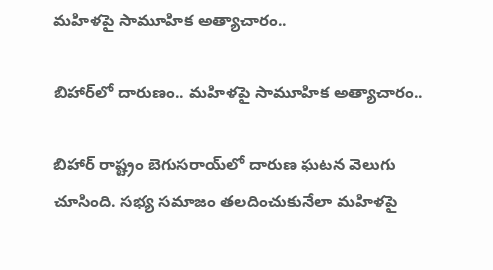మహిళపై సామూహిక అత్యాచారం..

బిహార్‌లో దారుణం.. మహిళపై సామూహిక అత్యాచారం..

బిహార్ రాష్ట్రం బెగుసరాయ్‌లో దారుణ ఘటన వెలుగు చూసింది. సభ్య సమాజం తలదించుకునేలా మహిళపై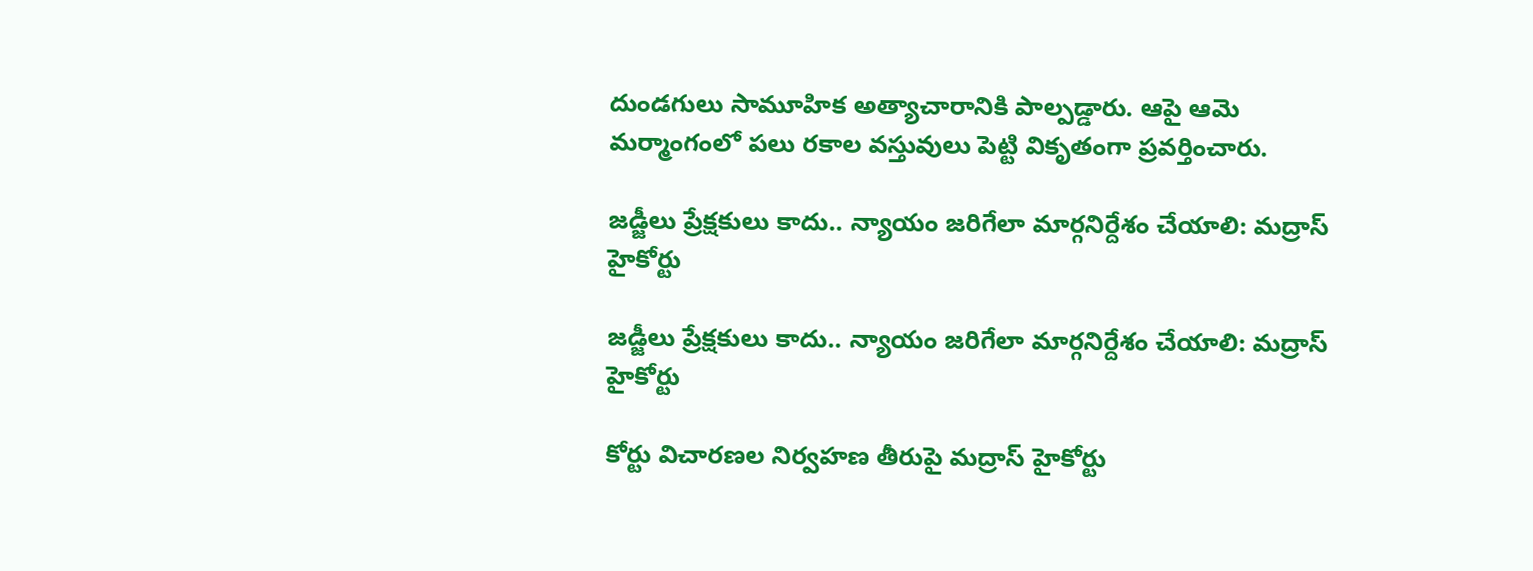దుండగులు సామూహిక అత్యాచారానికి పాల్పడ్డారు. ఆపై ఆమె మర్మాంగంలో పలు రకాల వస్తువులు పెట్టి వికృతంగా ప్రవర్తించారు.

జడ్జీలు ప్రేక్షకులు కాదు.. న్యాయం జరిగేలా మార్గనిర్దేశం చేయాలి: మద్రాస్ హైకోర్టు

జడ్జీలు ప్రేక్షకులు కాదు.. న్యాయం జరిగేలా మార్గనిర్దేశం చేయాలి: మద్రాస్ హైకోర్టు

కోర్టు విచారణల నిర్వహణ తీరుపై మద్రాస్ హైకోర్టు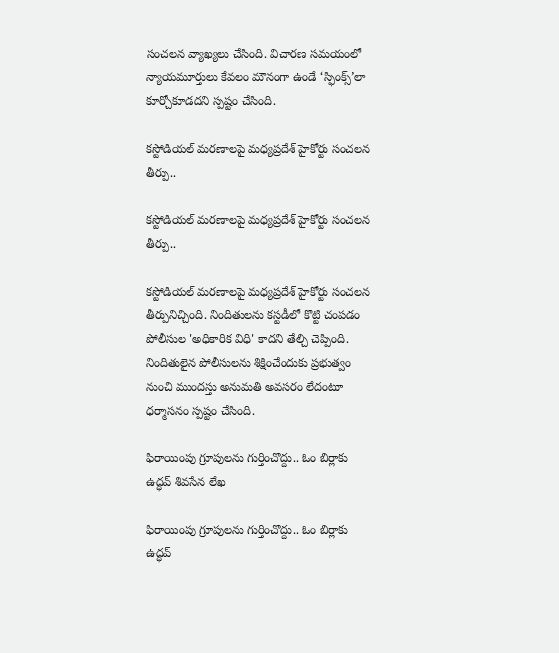సంచలన వ్యాఖ్యలు చేసింది. విచారణ సమయంలో న్యాయమూర్తులు కేవలం మౌనంగా ఉండే ‘స్ఫింక్స్’లా కూర్చోకూడదని స్పష్టం చేసింది.

కస్టోడియల్ మరణాలపై మధ్యప్రదేశ్ హైకోర్టు సంచలన తీర్పు..

కస్టోడియల్ మరణాలపై మధ్యప్రదేశ్ హైకోర్టు సంచలన తీర్పు..

కస్టోడియల్ మరణాలపై మధ్యప్రదేశ్ హైకోర్టు సంచలన తీర్పునిచ్చింది. నిందితులను కస్టడీలో కొట్టి చంపడం పోలీసుల 'అధికారిక విధి' కాదని తేల్చి చెప్పింది. నిందితులైన పోలీసులను శిక్షించేందుకు ప్రభుత్వం నుంచి ముందస్తు అనుమతి అవసరం లేదంటూ ధర్మాసనం స్పష్టం చేసింది.

ఫిరాయింపు గ్రూపులను గుర్తించొద్దు.. ఓం బిర్లాకు ఉద్ధవ్ శివసేన లేఖ

ఫిరాయింపు గ్రూపులను గుర్తించొద్దు.. ఓం బిర్లాకు ఉద్ధవ్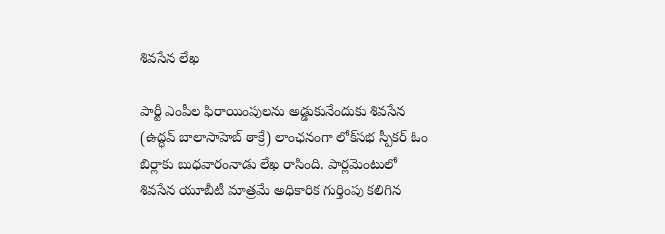శివసేన లేఖ

పార్టీ ఎంపీల ఫిరాయింపులను అడ్డుకునేందుకు శివసేన (ఉద్ధవ్ బాలాసాహెబ్ ఠాక్రే) లాంఛనంగా లోక్‌సభ స్పీకర్ ఓం బిర్లాకు బుధవారంనాడు లేఖ రాసింది. పార్లమెంటులో శివసేన యూబీటీ మాత్రమే అధికారిక గుర్తింపు కలిగిన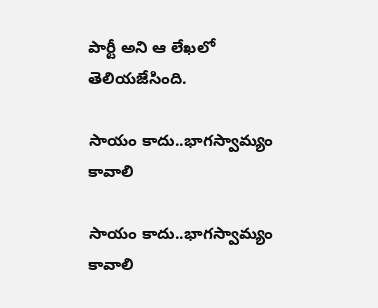పార్టీ అని ఆ లేఖలో తెలియజేసింది.

సాయం కాదు..భాగస్వామ్యం కావాలి

సాయం కాదు..భాగస్వామ్యం కావాలి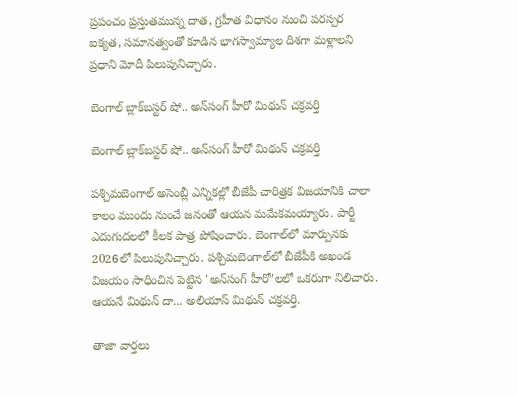ప్రపంచం ప్రస్తుతమున్న దాత, గ్రహీత విధానం నుంచి పరస్పర ఐక్యత, సమానత్వంతో కూడిన భాగస్వామ్యాల దిశగా మళ్లాలని ప్రధాని మోదీ పిలుపునిచ్చారు.

బెంగాల్ బ్లాక్‌బస్టర్ షో.. అన్‌సంగ్ హీరో మిథున్ చక్రవర్తి

బెంగాల్ బ్లాక్‌బస్టర్ షో.. అన్‌సంగ్ హీరో మిథున్ చక్రవర్తి

పశ్చిమబెంగాల్‌ అసెంబ్లీ ఎన్నికల్లో బీజేపీ చారిత్రక విజయానికి చాలా కాలం ముందు నుంచే జనంతో ఆయన మమేకమయ్యారు. పార్టీ ఎదుగుదలలో కీలక పాత్ర పోషించారు. బెంగాల్‌లో మార్పునకు 2026లో పిలుపునిచ్చారు. పశ్చిమబెంగాల్‌లో బీజేపీకి అఖండ విజయం సాధించిన పెట్టిన 'అన్‌సంగ్ హీరో'లలో ఒకరుగా నిలిచారు. ఆయనే మిథున్ దా... అలియాస్ మిథున్ చక్రవర్తి.

తాజా వార్తలు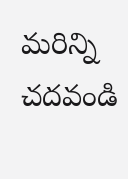మరిన్ని చదవండి